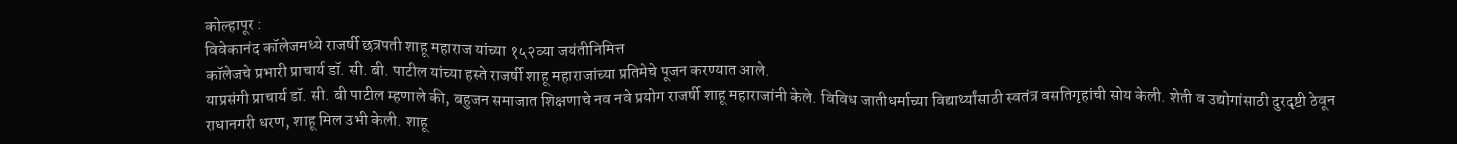कोल्हापूर :
विवेकानंद कॉलेजमध्ये राजर्षी छत्रपती शाहू महाराज यांच्या १५२व्या जयंतीनिमित्त
कॉलेजचे प्रभारी प्राचार्य डॉ. सी. बी. पाटील यांच्या हस्ते राजर्षी शाहू महाराजांच्या प्रतिमेचे पूजन करण्यात आले.
याप्रसंगी प्राचार्य डॉ. सी. बी पाटील म्हणाले की, बहुजन समाजात शिक्षणाचे नव नवे प्रयोग राजर्षी शाहू महाराजांनी केले. विविध जातीधर्माच्या विद्यार्थ्यांसाठी स्वतंत्र वसतिगृहांची सोय केली. शेती व उद्योगांसाठी दुरदृष्टी ठेवून राधानगरी धरण, शाहू मिल उभी केली. शाहू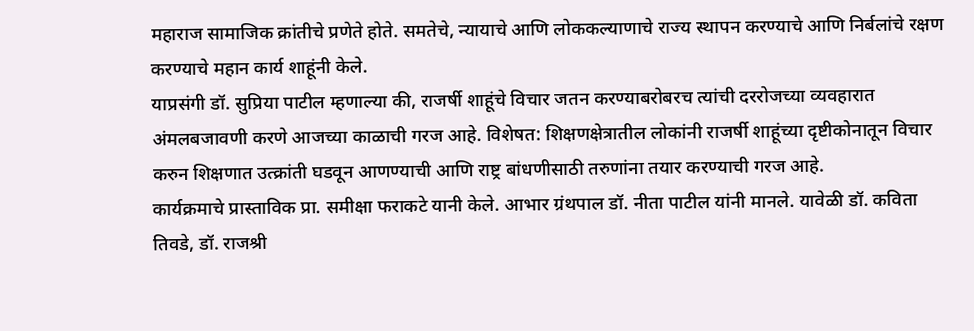महाराज सामाजिक क्रांतीचे प्रणेते होते. समतेचे, न्यायाचे आणि लोककल्याणाचे राज्य स्थापन करण्याचे आणि निर्बलांचे रक्षण करण्याचे महान कार्य शाहूंनी केले.
याप्रसंगी डॉ. सुप्रिया पाटील म्हणाल्या की, राजर्षी शाहूंचे विचार जतन करण्याबरोबरच त्यांची दररोजच्या व्यवहारात अंमलबजावणी करणे आजच्या काळाची गरज आहे. विशेषत: शिक्षणक्षेत्रातील लोकांनी राजर्षी शाहूंच्या दृष्टीकोनातून विचार करुन शिक्षणात उत्क्रांती घडवून आणण्याची आणि राष्ट्र बांधणीसाठी तरुणांना तयार करण्याची गरज आहे.
कार्यक्रमाचे प्रास्ताविक प्रा. समीक्षा फराकटे यानी केले. आभार ग्रंथपाल डॉ. नीता पाटील यांनी मानले. यावेळी डॉ. कविता तिवडे, डॉ. राजश्री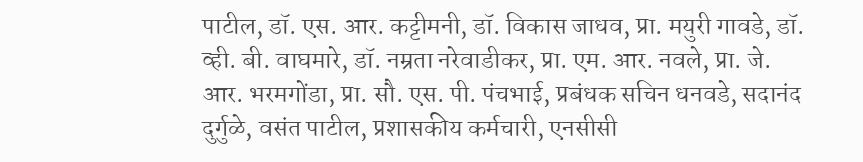पाटील, डॉ. एस. आर. कट्टीमनी, डॉ. विकास जाधव, प्रा. मयुरी गावडे, डॉ. व्ही. बी. वाघमारे, डॉ. नम्रता नरेवाडीकर, प्रा. एम. आर. नवले, प्रा. जे. आर. भरमगोंडा, प्रा. सौ. एस. पी. पंचभाई, प्रबंधक सचिन धनवडे, सदानंद दुर्गुळे, वसंत पाटील, प्रशासकीय कर्मचारी, एनसीसी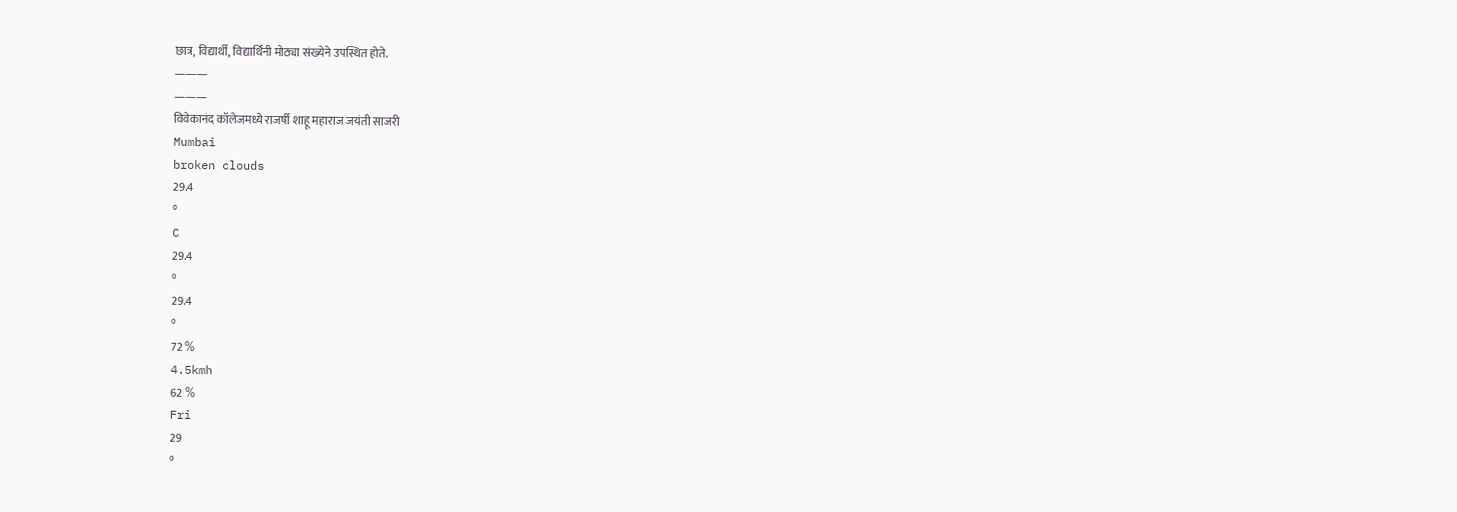छात्र, विद्यार्थी, विद्यार्थिनी मोठ्या संख्येने उपस्थित होते.
———
———
विवेकानंद कॉलेजमध्ये राजर्षी शाहू महाराज जयंती साजरी
Mumbai
broken clouds
29.4
°
C
29.4
°
29.4
°
72 %
4.5kmh
62 %
Fri
29
°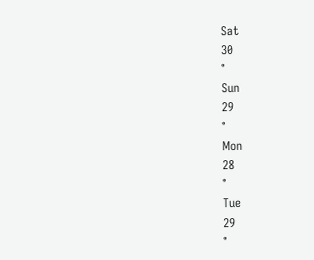Sat
30
°
Sun
29
°
Mon
28
°
Tue
29
°